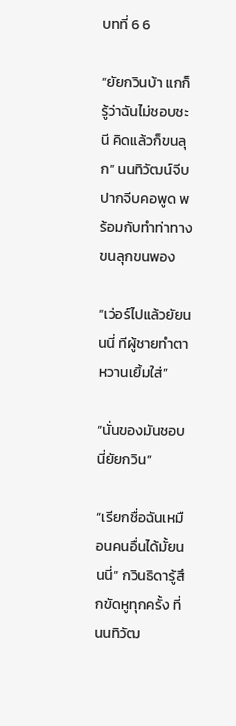บทที่ 6 6

“ยัยกวินบ้า แกก็รู้ว่าฉันไม่ชอบชะนี คิดแล้วก็ขนลุก” นนทิวัฒน์จีบปากจีบคอพูด พร้อมกับทำท่าทางขนลุกขนพอง

“เว่อร์ไปแล้วยัยนนนี่ ทีผู้ชายทำตาหวานเยิ้มใส่”

“นั่นของมันชอบนี่ยัยกวิน”

“เรียกชื่อฉันเหมือนคนอื่นได้มั้ยนนนี่” กวินธิดารู้สึกขัดหูทุกครั้ง ที่นนทิวัฒ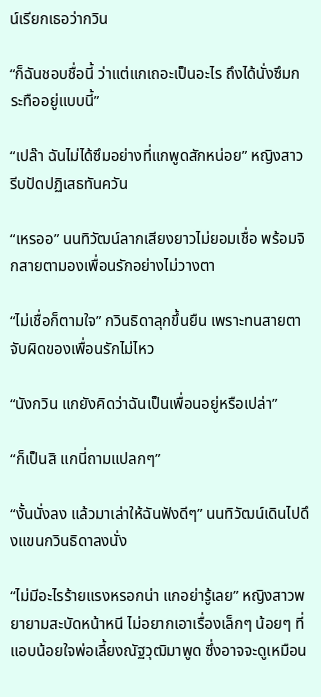น์เรียกเธอว่ากวิน

“ก็ฉันชอบชื่อนี้ ว่าแต่แกเถอะเป็นอะไร ถึงได้นั่งซึมกระทืออยู่แบบนี้”

“เปล๊า ฉันไม่ได้ซึมอย่างที่แกพูดสักหน่อย” หญิงสาวรีบปัดปฏิเสธทันควัน

“เหรออ” นนทิวัฒน์ลากเสียงยาวไม่ยอมเชื่อ พร้อมจิกสายตามองเพื่อนรักอย่างไม่วางตา

“ไม่เชื่อก็ตามใจ” กวินธิดาลุกขึ้นยืน เพราะทนสายตาจับผิดของเพื่อนรักไม่ไหว

“นังกวิน แกยังคิดว่าฉันเป็นเพื่อนอยู่หรือเปล่า”

“ก็เป็นสิ แกนี่ถามแปลกๆ”

“งั้นนั่งลง แล้วมาเล่าให้ฉันฟังดีๆ” นนทิวัฒน์เดินไปดึงแขนกวินธิดาลงนั่ง

“ไม่มีอะไรร้ายแรงหรอกน่า แกอย่ารู้เลย” หญิงสาวพยายามสะบัดหน้าหนี ไม่อยากเอาเรื่องเล็กๆ น้อยๆ ที่แอบน้อยใจพ่อเลี้ยงณัฐวุฒิมาพูด ซึ่งอาจจะดูเหมือน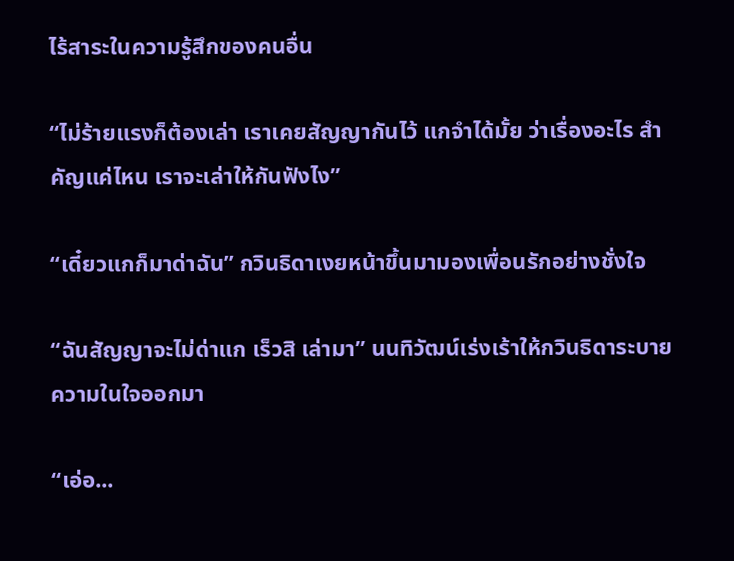ไร้สาระในความรู้สึกของคนอื่น

“ไม่ร้ายแรงก็ต้องเล่า เราเคยสัญญากันไว้ แกจำได้มั้ย ว่าเรื่องอะไร สำคัญแค่ไหน เราจะเล่าให้กันฟังไง”

“เดี๋ยวแกก็มาด่าฉัน” กวินธิดาเงยหน้าขึ้นมามองเพื่อนรักอย่างชั่งใจ

“ฉันสัญญาจะไม่ด่าแก เร็วสิ เล่ามา” นนทิวัฒน์เร่งเร้าให้กวินธิดาระบายความในใจออกมา

“เอ่อ...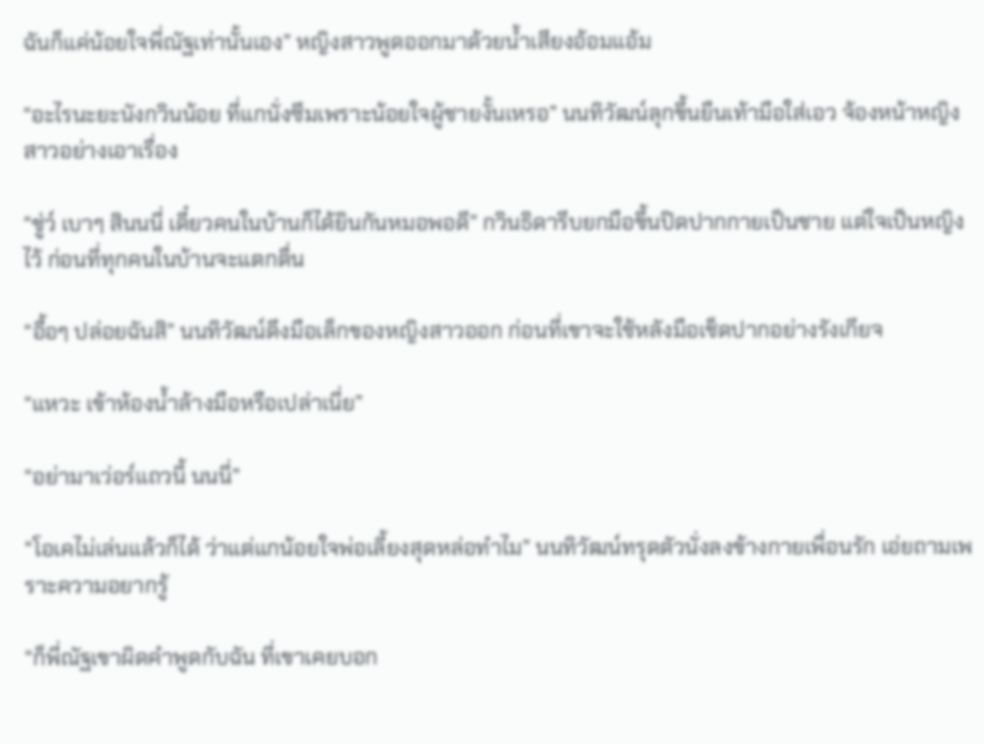ฉันก็แค่น้อยใจพี่ณัฐเท่านั้นเอง” หญิงสาวพูดออกมาด้วยน้ำเสียงอ้อมแอ้ม

“อะไรนะยะนังกวินน้อย ที่แกนั่งซึมเพราะน้อยใจผู้ชายงั้นเหรอ” นนทิวัฒน์ลุกขึ้นยืนเท้ามือใส่เอว จ้องหน้าหญิงสาวอย่างเอาเรื่อง

“ชู่ว์ เบาๆ สินนนี่ เดี๋ยวคนในบ้านก็ได้ยินกันหมอพอดี” กวินธิดารีบยกมือขึ้นปิดปากกายเป็นชาย แต่ใจเป็นหญิงไว้ ก่อนที่ทุกคนในบ้านจะแตกตื่น

“อื้อๆ ปล่อยฉันสิ” นนทิวัฒน์ดึงมือเล็กของหญิงสาวออก ก่อนที่เขาจะใช้หลังมือเช็ดปากอย่างรังเกียจ

“แหวะ เข้าห้องน้ำล้างมือหรือเปล่าเนี่ย”

“อย่ามาเว่อร์แถวนี้ นนนี่”

“โอเคไม่เล่นแล้วก็ได้ ว่าแต่แกน้อยใจพ่อเลี้ยงสุดหล่อทำไม” นนทิวัฒน์ทรุดตัวนั่งลงข้างกายเพื่อนรัก เอ่ยถามเพราะความอยากรู้

“ก็พี่ณัฐเขาผิดคำพูดกับฉัน ที่เขาเคยบอก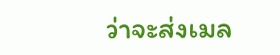ว่าจะส่งเมล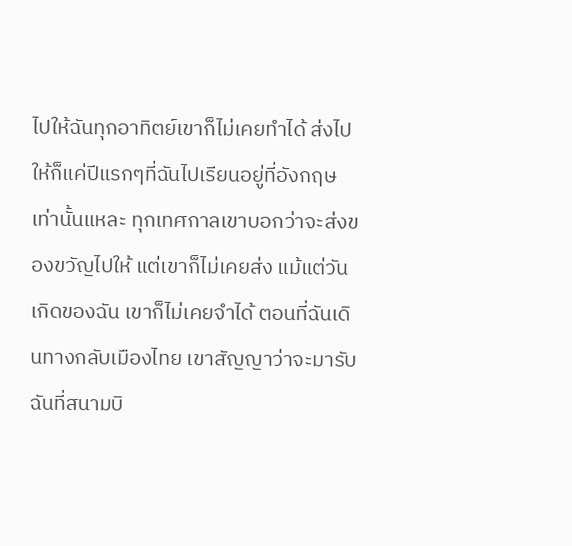ไปให้ฉันทุกอาทิตย์เขาก็ไม่เคยทำได้ ส่งไปให้ก็แค่ปีแรกๆที่ฉันไปเรียนอยู่ที่อังกฤษเท่านั้นแหละ ทุกเทศกาลเขาบอกว่าจะส่งของขวัญไปให้ แต่เขาก็ไม่เคยส่ง แม้แต่วันเกิดของฉัน เขาก็ไม่เคยจำได้ ตอนที่ฉันเดินทางกลับเมืองไทย เขาสัญญาว่าจะมารับฉันที่สนามบิ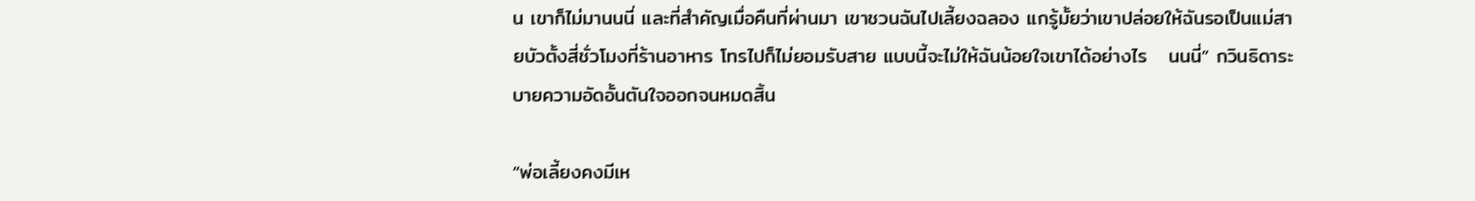น เขาก็ไม่มานนนี่ และที่สำคัญเมื่อคืนที่ผ่านมา เขาชวนฉันไปเลี้ยงฉลอง แกรู้มั้ยว่าเขาปล่อยให้ฉันรอเป็นแม่สายบัวตั้งสี่ชั่วโมงที่ร้านอาหาร โทรไปก็ไม่ยอมรับสาย แบบนี้จะไม่ให้ฉันน้อยใจเขาได้อย่างไร   นนนี่” กวินธิดาระบายความอัดอั้นตันใจออกจนหมดสิ้น

“พ่อเลี้ยงคงมีเห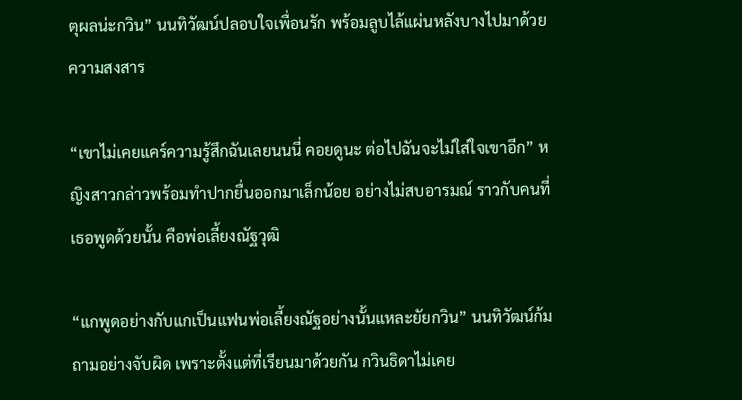ตุผลน่ะกวิน” นนทิวัฒน์ปลอบใจเพื่อนรัก พร้อมลูบไล้แผ่นหลังบางไปมาด้วยความสงสาร

“เขาไม่เคยแคร์ความรู้สึกฉันเลยนนนี่ คอยดูนะ ต่อไปฉันจะไม่ใส่ใจเขาอีก” หญิงสาวกล่าวพร้อมทำปากยื่นออกมาเล็กน้อย อย่างไม่สบอารมณ์ ราวกับคนที่เธอพูดด้วยนั้น คือพ่อเลี้ยงณัฐวุฒิ

“แกพูดอย่างกับแกเป็นแฟนพ่อเลี้ยงณัฐอย่างนั้นแหละยัยกวิน” นนทิวัฒน์ก้มถามอย่างจับผิด เพราะตั้งแต่ที่เรียนมาด้วยกัน กวินธิดาไม่เคย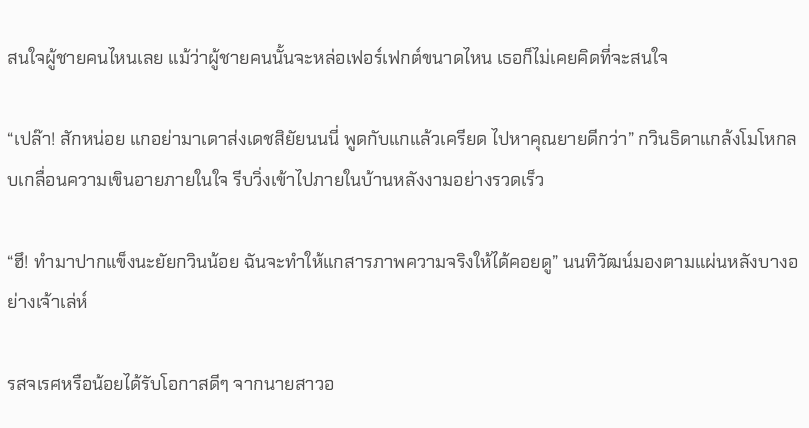สนใจผู้ชายคนไหนเลย แม้ว่าผู้ชายคนนั้นจะหล่อเฟอร์เฟกต์ขนาดไหน เธอก็ไม่เคยคิดที่จะสนใจ

“เปล๊า! สักหน่อย แกอย่ามาเดาส่งเดชสิยัยนนนี่ พูดกับแกแล้วเครียด ไปหาคุณยายดีกว่า” กวินธิดาแกล้งโมโหกลบเกลื่อนความเขินอายภายในใจ รีบวิ่งเข้าไปภายในบ้านหลังงามอย่างรวดเร็ว

“ฮึ! ทำมาปากแข็งนะยัยกวินน้อย ฉันจะทำให้แกสารภาพความจริงให้ได้คอยดู” นนทิวัฒน์มองตามแผ่นหลังบางอย่างเจ้าเล่ห์

รสจเรศหรือน้อยได้รับโอกาสดีๆ จากนายสาวอ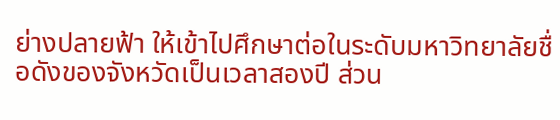ย่างปลายฟ้า ให้เข้าไปศึกษาต่อในระดับมหาวิทยาลัยชื่อดังของจังหวัดเป็นเวลาสองปี ส่วน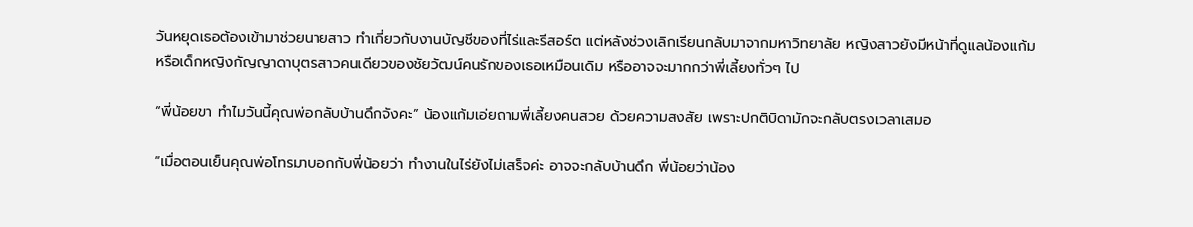วันหยุดเธอต้องเข้ามาช่วยนายสาว ทำเกี่ยวกับงานบัญชีของที่ไร่และรีสอร์ต แต่หลังช่วงเลิกเรียนกลับมาจากมหาวิทยาลัย หญิงสาวยังมีหน้าที่ดูแลน้องแก้มหรือเด็กหญิงกัญญาดาบุตรสาวคนเดียวของชัยวัฒน์คนรักของเธอเหมือนเดิม หรืออาจจะมากกว่าพี่เลี้ยงทั่วๆ ไป

“พี่น้อยขา ทำไมวันนี้คุณพ่อกลับบ้านดึกจังคะ” น้องแก้มเอ่ยถามพี่เลี้ยงคนสวย ด้วยความสงสัย เพราะปกติบิดามักจะกลับตรงเวลาเสมอ

“เมื่อตอนเย็นคุณพ่อโทรมาบอกกับพี่น้อยว่า ทำงานในไร่ยังไม่เสร็จค่ะ อาจจะกลับบ้านดึก พี่น้อยว่าน้อง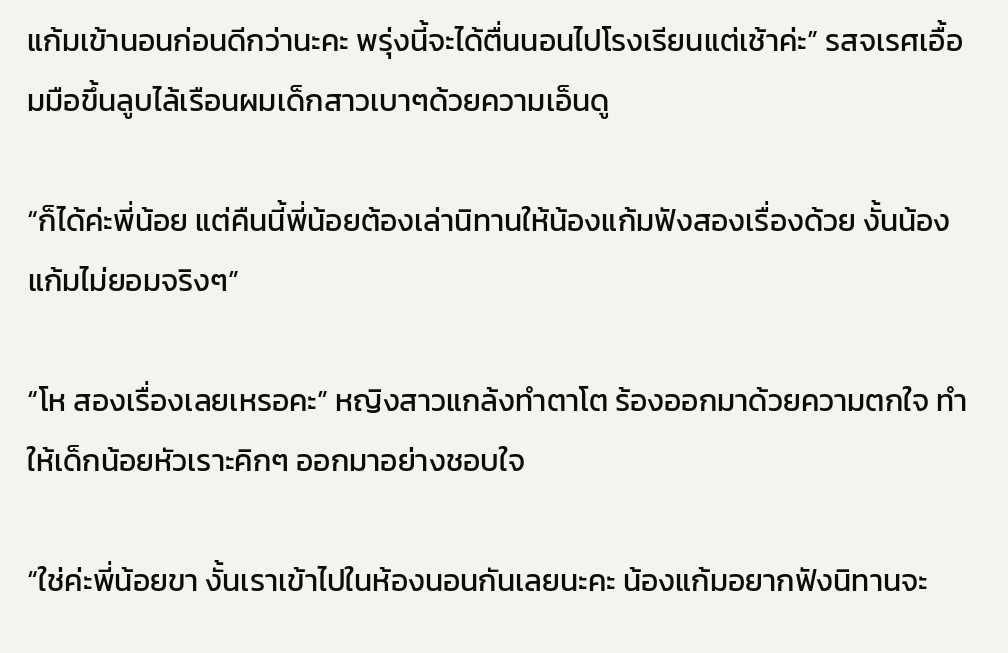แก้มเข้านอนก่อนดีกว่านะคะ พรุ่งนี้จะได้ตื่นนอนไปโรงเรียนแต่เช้าค่ะ” รสจเรศเอื้อมมือขึ้นลูบไล้เรือนผมเด็กสาวเบาๆด้วยความเอ็นดู

“ก็ได้ค่ะพี่น้อย แต่คืนนี้พี่น้อยต้องเล่านิทานให้น้องแก้มฟังสองเรื่องด้วย งั้นน้องแก้มไม่ยอมจริงๆ”

“โห สองเรื่องเลยเหรอคะ” หญิงสาวแกล้งทำตาโต ร้องออกมาด้วยความตกใจ ทำให้เด็กน้อยหัวเราะคิกๆ ออกมาอย่างชอบใจ

“ใช่ค่ะพี่น้อยขา งั้นเราเข้าไปในห้องนอนกันเลยนะคะ น้องแก้มอยากฟังนิทานจะ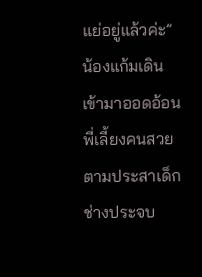แย่อยู่แล้วค่ะ” น้องแก้มเดินเข้ามาออดอ้อนพี่เลี้ยงคนสวย ตามประสาเด็กช่างประจบ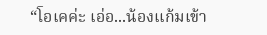“โอเคค่ะ เอ่อ...น้องแก้มเข้า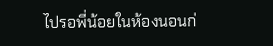ไปรอพี่น้อยในห้องนอนก่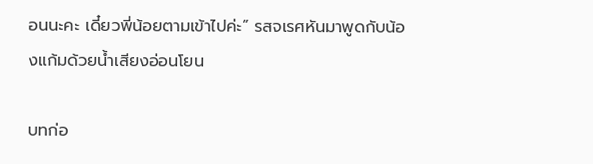อนนะคะ เดี๋ยวพี่น้อยตามเข้าไปค่ะ” รสจเรศหันมาพูดกับน้องแก้มด้วยน้ำเสียงอ่อนโยน

บทก่อ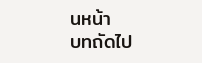นหน้า
บทถัดไป